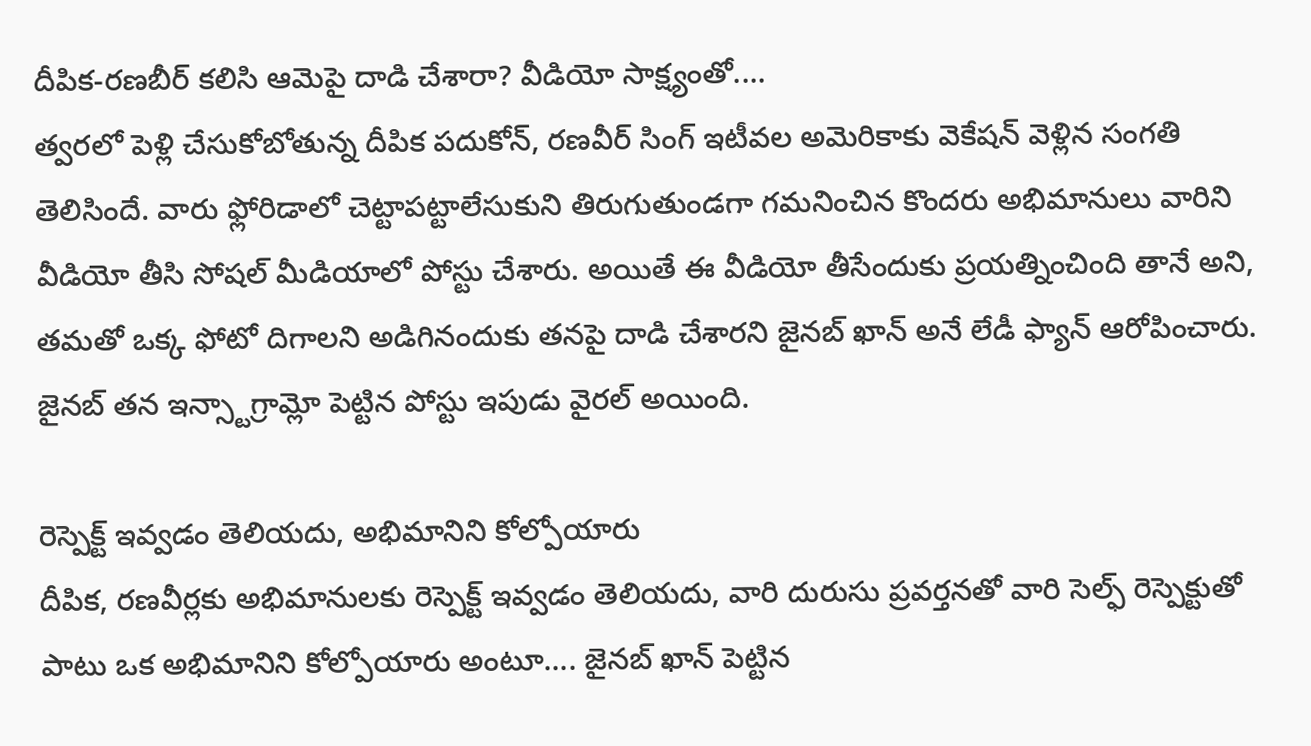దీపిక-రణబీర్ కలిసి ఆమెపై దాడి చేశారా? వీడియో సాక్ష్యంతో....
త్వరలో పెళ్లి చేసుకోబోతున్న దీపిక పదుకోన్, రణవీర్ సింగ్ ఇటీవల అమెరికాకు వెకేషన్ వెళ్లిన సంగతి తెలిసిందే. వారు ఫ్లోరిడాలో చెట్టాపట్టాలేసుకుని తిరుగుతుండగా గమనించిన కొందరు అభిమానులు వారిని వీడియో తీసి సోషల్ మీడియాలో పోస్టు చేశారు. అయితే ఈ వీడియో తీసేందుకు ప్రయత్నించింది తానే అని, తమతో ఒక్క ఫోటో దిగాలని అడిగినందుకు తనపై దాడి చేశారని జైనబ్ ఖాన్ అనే లేడీ ఫ్యాన్ ఆరోపించారు. జైనబ్ తన ఇన్స్టాగ్రామ్లో పెట్టిన పోస్టు ఇపుడు వైరల్ అయింది.

రెస్పెక్ట్ ఇవ్వడం తెలియదు, అభిమానిని కోల్పోయారు
దీపిక, రణవీర్లకు అభిమానులకు రెస్పెక్ట్ ఇవ్వడం తెలియదు, వారి దురుసు ప్రవర్తనతో వారి సెల్ఫ్ రెస్పెక్టుతో పాటు ఒక అభిమానిని కోల్పోయారు అంటూ.... జైనబ్ ఖాన్ పెట్టిన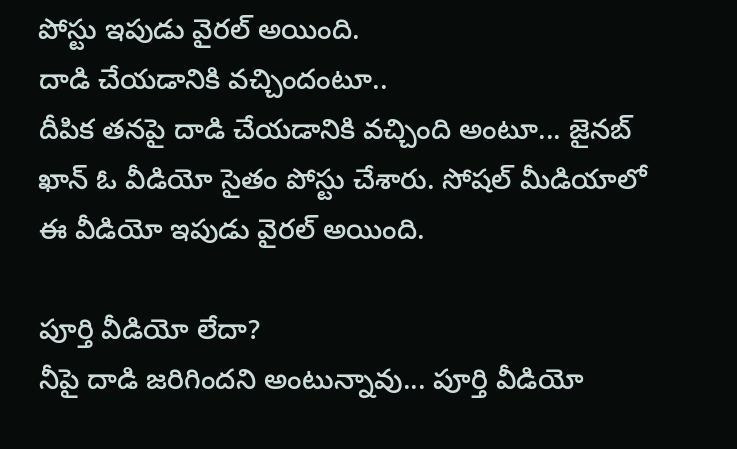పోస్టు ఇపుడు వైరల్ అయింది.
దాడి చేయడానికి వచ్చిందంటూ..
దీపిక తనపై దాడి చేయడానికి వచ్చింది అంటూ... జైనబ్ ఖాన్ ఓ వీడియో సైతం పోస్టు చేశారు. సోషల్ మీడియాలో ఈ వీడియో ఇపుడు వైరల్ అయింది.

పూర్తి వీడియో లేదా?
నీపై దాడి జరిగిందని అంటున్నావు... పూర్తి వీడియో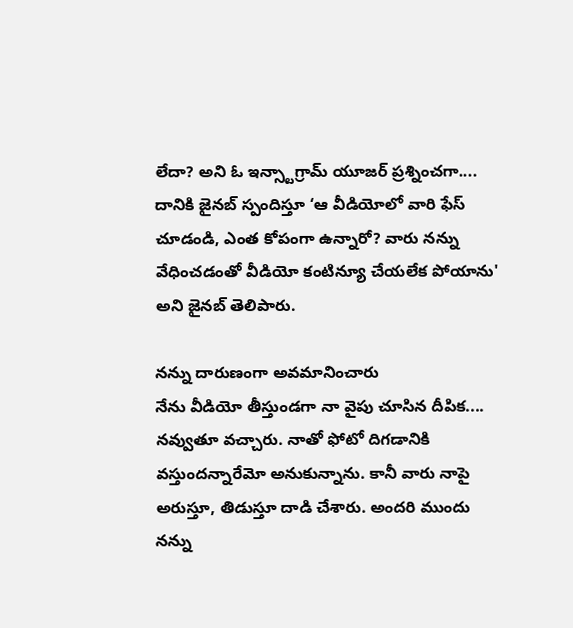లేదా? అని ఓ ఇన్స్టాగ్రామ్ యూజర్ ప్రశ్నించగా.... దానికి జైనబ్ స్పందిస్తూ ‘ఆ వీడియోలో వారి ఫేస్ చూడండి, ఎంత కోపంగా ఉన్నారో? వారు నన్ను వేధించడంతో వీడియో కంటిన్యూ చేయలేక పోయాను' అని జైనబ్ తెలిపారు.

నన్ను దారుణంగా అవమానించారు
నేను వీడియో తీస్తుండగా నా వైపు చూసిన దీపిక.... నవ్వుతూ వచ్చారు. నాతో ఫోటో దిగడానికి వస్తుందన్నారేమో అనుకున్నాను. కానీ వారు నాపై అరుస్తూ, తిడుస్తూ దాడి చేశారు. అందరి ముందు నన్ను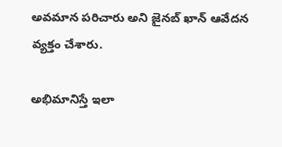అవమాన పరిచారు అని జైనబ్ ఖాన్ ఆవేదన వ్యక్తం చేశారు.

అభిమానిస్తే ఇలా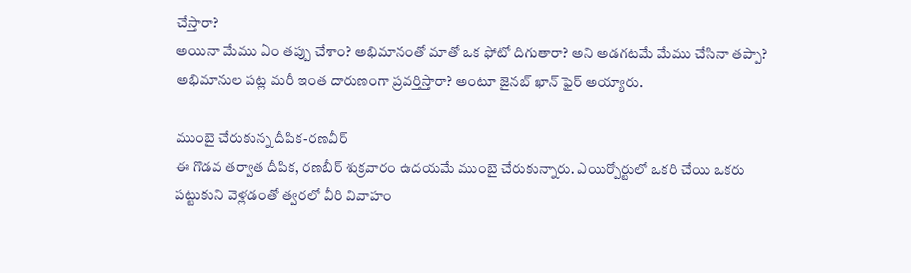చేస్తారా?
అయినా మేము ఏం తప్పు చేశాం? అభిమానంతో మాతో ఒక ఫోటో దిగుతారా? అని అడగటమే మేము చేసినా తప్పా? అభిమానుల పట్ల మరీ ఇంత దారుణంగా ప్రవర్తిస్తారా? అంటూ జైనబ్ ఖాన్ ఫైర్ అయ్యారు.

ముంబై చేరుకున్న దీపిక-రణవీర్
ఈ గొడవ తర్వాత దీపిక, రణబీర్ శుక్రవారం ఉదయమే ముంబై చేరుకున్నారు. ఎయిర్పోర్టులో ఒకరి చేయి ఒకరు పట్టుకుని వెళ్లడంతో త్వరలో వీరి వివాహం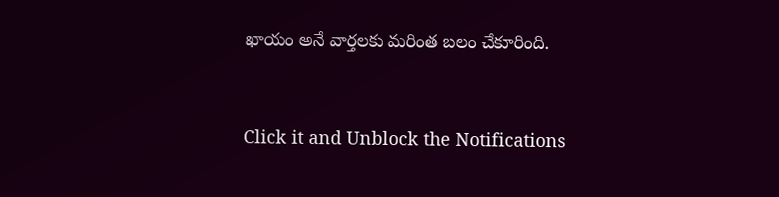ఖాయం అనే వార్తలకు మరింత బలం చేకూరింది.


Click it and Unblock the Notifications